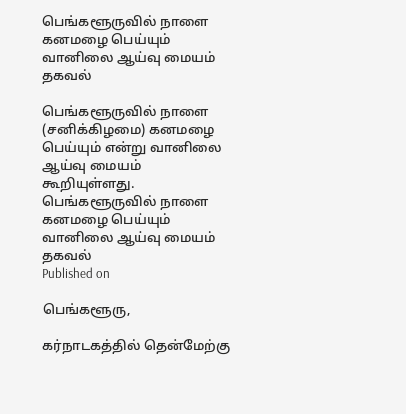பெங்களூருவில் நாளை கனமழை பெய்யும் வானிலை ஆய்வு மையம் தகவல்

பெங்களூருவில் நாளை (சனிக்கிழமை) கனமழை பெய்யும் என்று வானிலை ஆய்வு மையம் கூறியுள்ளது.
பெங்களூருவில் நாளை கனமழை பெய்யும் வானிலை ஆய்வு மையம் தகவல்
Published on

பெங்களூரு,

கர்நாடகத்தில் தென்மேற்கு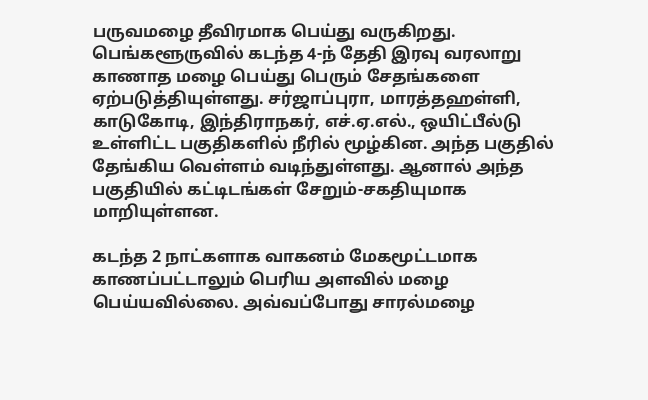பருவமழை தீவிரமாக பெய்து வருகிறது. பெங்களூருவில் கடந்த 4-ந் தேதி இரவு வரலாறு காணாத மழை பெய்து பெரும் சேதங்களை ஏற்படுத்தியுள்ளது. சர்ஜாப்புரா, மாரத்தஹள்ளி, காடுகோடி, இந்திராநகர், எச்.ஏ.எல்., ஒயிட்பீல்டு உள்ளிட்ட பகுதிகளில் நீரில் மூழ்கின. அந்த பகுதில் தேங்கிய வெள்ளம் வடிந்துள்ளது. ஆனால் அந்த பகுதியில் கட்டிடங்கள் சேறும்-சகதியுமாக மாறியுள்ளன.

கடந்த 2 நாட்களாக வாகனம் மேகமூட்டமாக காணப்பட்டாலும் பெரிய அளவில் மழை பெய்யவில்லை. அவ்வப்போது சாரல்மழை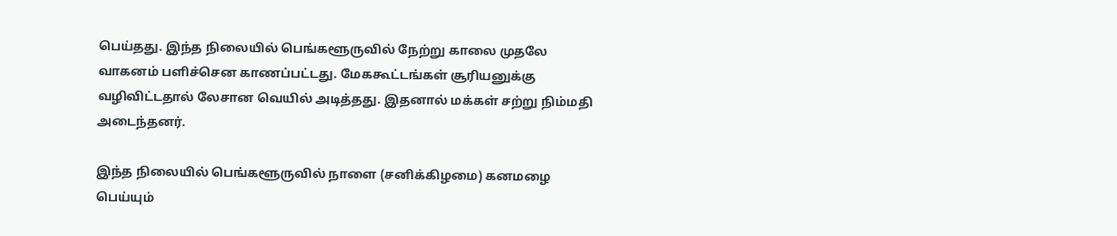பெய்தது. இந்த நிலையில் பெங்களூருவில் நேற்று காலை முதலே வாகனம் பளிச்சென காணப்பட்டது. மேககூட்டங்கள் சூரியனுக்கு வழிவிட்டதால் லேசான வெயில் அடித்தது. இதனால் மக்கள் சற்று நிம்மதி அடைந்தனர்.

இந்த நிலையில் பெங்களூருவில் நாளை (சனிக்கிழமை) கனமழை பெய்யும்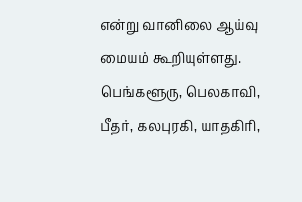என்று வானிலை ஆய்வு மையம் கூறியுள்ளது. பெங்களூரு, பெலகாவி, பீதர், கலபுரகி, யாதகிரி,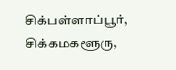சிக்பள்ளாப்பூர், சிக்கமகளூரு,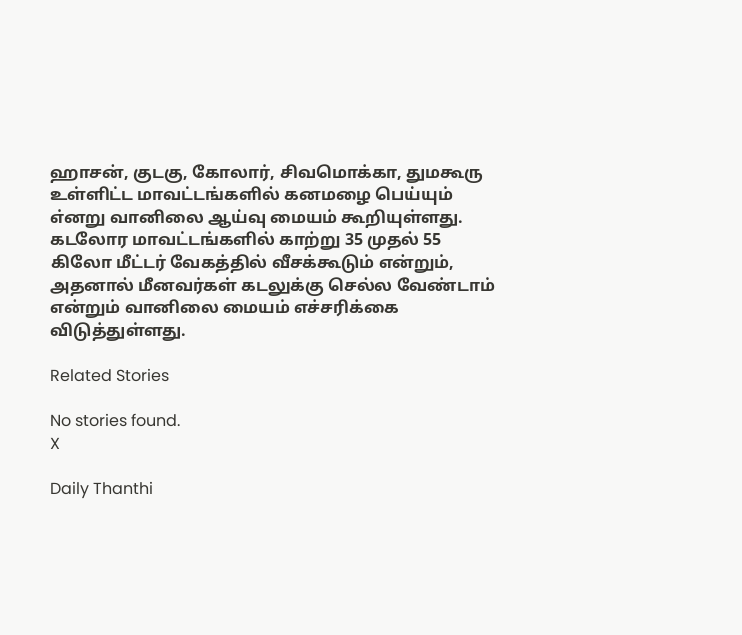ஹாசன், குடகு, கோலார், சிவமொக்கா, துமகூரு உள்ளிட்ட மாவட்டங்களில் கனமழை பெய்யும் எ்னறு வானிலை ஆய்வு மையம் கூறியுள்ளது. கடலோர மாவட்டங்களில் காற்று 35 முதல் 55 கிலோ மீட்டர் வேகத்தில் வீசக்கூடும் என்றும், அதனால் மீனவர்கள் கடலுக்கு செல்ல வேண்டாம் என்றும் வானிலை மையம் எச்சரிக்கை விடுத்துள்ளது.

Related Stories

No stories found.
X

Daily Thanthi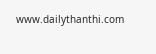www.dailythanthi.com